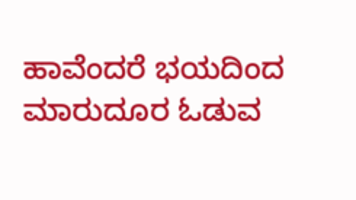ಹಾವೆಂದರೆ ಭಯದಿಂದ ಮಾರುದೂರ ಓಡುವ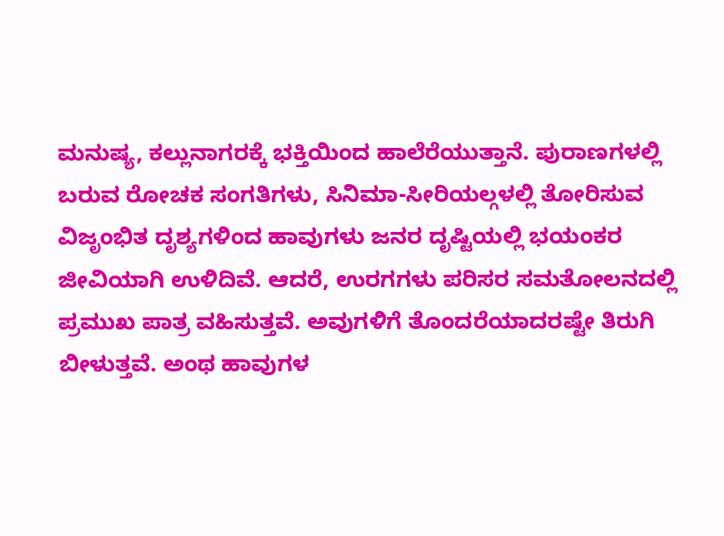ಮನುಷ್ಯ, ಕಲ್ಲುನಾಗರಕ್ಕೆ ಭಕ್ತಿಯಿಂದ ಹಾಲೆರೆಯುತ್ತಾನೆ. ಪುರಾಣಗಳಲ್ಲಿ ಬರುವ ರೋಚಕ ಸಂಗತಿಗಳು, ಸಿನಿಮಾ-ಸೀರಿಯಲ್ಗಳಲ್ಲಿ ತೋರಿಸುವ ವಿಜೃಂಭಿತ ದೃಶ್ಯಗಳಿಂದ ಹಾವುಗಳು ಜನರ ದೃಷ್ಟಿಯಲ್ಲಿ ಭಯಂಕರ ಜೀವಿಯಾಗಿ ಉಳಿದಿವೆ. ಆದರೆ, ಉರಗಗಳು ಪರಿಸರ ಸಮತೋಲನದಲ್ಲಿ ಪ್ರಮುಖ ಪಾತ್ರ ವಹಿಸುತ್ತವೆ. ಅವುಗಳಿಗೆ ತೊಂದರೆಯಾದರಷ್ಟೇ ತಿರುಗಿ ಬೀಳುತ್ತವೆ. ಅಂಥ ಹಾವುಗಳ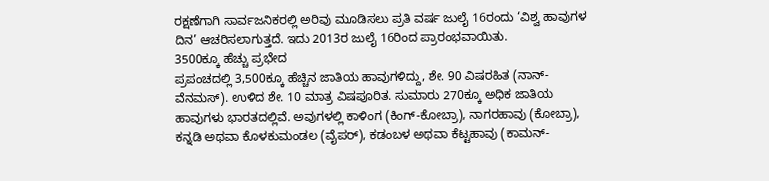ರಕ್ಷಣೆಗಾಗಿ ಸಾರ್ವಜನಿಕರಲ್ಲಿ ಅರಿವು ಮೂಡಿಸಲು ಪ್ರತಿ ವರ್ಷ ಜುಲೈ 16ರಂದು ‘ವಿಶ್ವ ಹಾವುಗಳ ದಿನ’ ಆಚರಿಸಲಾಗುತ್ತದೆ. ಇದು 2013ರ ಜುಲೈ 16ರಿಂದ ಪ್ರಾರಂಭವಾಯಿತು.
3500ಕ್ಕೂ ಹೆಚ್ಚು ಪ್ರಭೇದ
ಪ್ರಪಂಚದಲ್ಲಿ 3,500ಕ್ಕೂ ಹೆಚ್ಚಿನ ಜಾತಿಯ ಹಾವುಗಳಿದ್ದು, ಶೇ. 90 ವಿಷರಹಿತ (ನಾನ್-ವೆನಮಸ್). ಉಳಿದ ಶೇ. 10 ಮಾತ್ರ ವಿಷಪೂರಿತ. ಸುಮಾರು 270ಕ್ಕೂ ಅಧಿಕ ಜಾತಿಯ ಹಾವುಗಳು ಭಾರತದಲ್ಲಿವೆ. ಅವುಗಳಲ್ಲಿ ಕಾಳಿಂಗ (ಕಿಂಗ್-ಕೋಬ್ರಾ), ನಾಗರಹಾವು (ಕೋಬ್ರಾ), ಕನ್ನಡಿ ಅಥವಾ ಕೊಳಕುಮಂಡಲ (ವೈಪರ್), ಕಡಂಬಳ ಅಥವಾ ಕೆಟ್ಟಹಾವು (ಕಾಮನ್-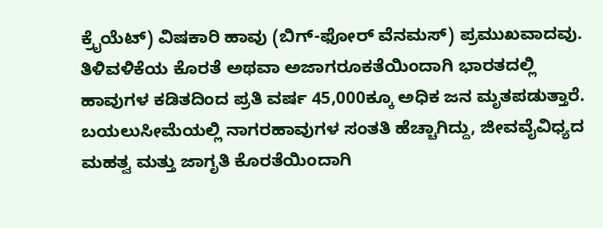ಕ್ರೈಯೆಟ್) ವಿಷಕಾರಿ ಹಾವು (ಬಿಗ್-ಫೋರ್ ವೆನಮಸ್) ಪ್ರಮುಖವಾದವು. ತಿಳಿವಳಿಕೆಯ ಕೊರತೆ ಅಥವಾ ಅಜಾಗರೂಕತೆಯಿಂದಾಗಿ ಭಾರತದಲ್ಲಿ ಹಾವುಗಳ ಕಡಿತದಿಂದ ಪ್ರತಿ ವರ್ಷ 45,000ಕ್ಕೂ ಅಧಿಕ ಜನ ಮೃತಪಡುತ್ತಾರೆ. ಬಯಲುಸೀಮೆಯಲ್ಲಿ ನಾಗರಹಾವುಗಳ ಸಂತತಿ ಹೆಚ್ಚಾಗಿದ್ದು, ಜೀವವೈವಿಧ್ಯದ ಮಹತ್ವ ಮತ್ತು ಜಾಗೃತಿ ಕೊರತೆಯಿಂದಾಗಿ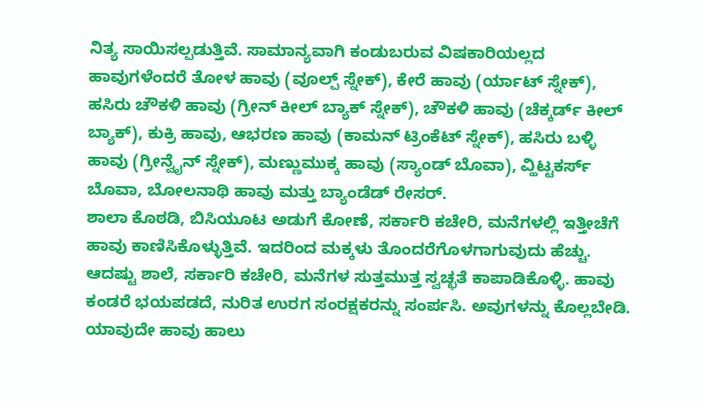ನಿತ್ಯ ಸಾಯಿಸಲ್ಪಡುತ್ತಿವೆ. ಸಾಮಾನ್ಯವಾಗಿ ಕಂಡುಬರುವ ವಿಷಕಾರಿಯಲ್ಲದ ಹಾವುಗಳೆಂದರೆ ತೋಳ ಹಾವು (ವೂಲ್ಪ್ ಸ್ನೇಕ್), ಕೇರೆ ಹಾವು (ರ್ಯಾಟ್ ಸ್ನೇಕ್), ಹಸಿರು ಚೌಕಳಿ ಹಾವು (ಗ್ರೀನ್ ಕೀಲ್ ಬ್ಯಾಕ್ ಸ್ನೇಕ್), ಚೌಕಳಿ ಹಾವು (ಚೆಕ್ಕರ್ಡ್ ಕೀಲ್ ಬ್ಯಾಕ್), ಕುಕ್ರಿ ಹಾವು, ಆಭರಣ ಹಾವು (ಕಾಮನ್ ಟ್ರಿಂಕೆಟ್ ಸ್ನೇಕ್), ಹಸಿರು ಬಳ್ಳಿ ಹಾವು (ಗ್ರೀನ್ವೈನ್ ಸ್ನೇಕ್), ಮಣ್ಣುಮುಕ್ಕ ಹಾವು (ಸ್ಯಾಂಡ್ ಬೊವಾ), ವ್ಹಿಟ್ಟಕರ್ಸ್ ಬೊವಾ, ಬೋಲನಾಥಿ ಹಾವು ಮತ್ತು ಬ್ಯಾಂಡೆಡ್ ರೇಸರ್.
ಶಾಲಾ ಕೊಠಡಿ, ಬಿಸಿಯೂಟ ಅಡುಗೆ ಕೋಣೆ, ಸರ್ಕಾರಿ ಕಚೇರಿ, ಮನೆಗಳಲ್ಲಿ ಇತ್ತೀಚೆಗೆ ಹಾವು ಕಾಣಿಸಿಕೊಳ್ಳುತ್ತಿವೆ. ಇದರಿಂದ ಮಕ್ಕಳು ತೊಂದರೆಗೊಳಗಾಗುವುದು ಹೆಚ್ಚು. ಆದಷ್ಟು ಶಾಲೆ, ಸರ್ಕಾರಿ ಕಚೇರಿ, ಮನೆಗಳ ಸುತ್ತಮುತ್ತ ಸ್ವಚ್ಛತೆ ಕಾಪಾಡಿಕೊಳ್ಳಿ. ಹಾವು ಕಂಡರೆ ಭಯಪಡದೆ, ನುರಿತ ಉರಗ ಸಂರಕ್ಷಕರನ್ನು ಸಂರ್ಪಸಿ. ಅವುಗಳನ್ನು ಕೊಲ್ಲಬೇಡಿ. ಯಾವುದೇ ಹಾವು ಹಾಲು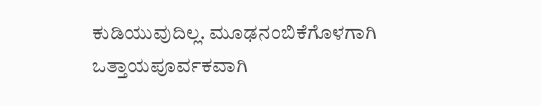ಕುಡಿಯುವುದಿಲ್ಲ. ಮೂಢನಂಬಿಕೆಗೊಳಗಾಗಿ ಒತ್ತಾಯಪೂರ್ವಕವಾಗಿ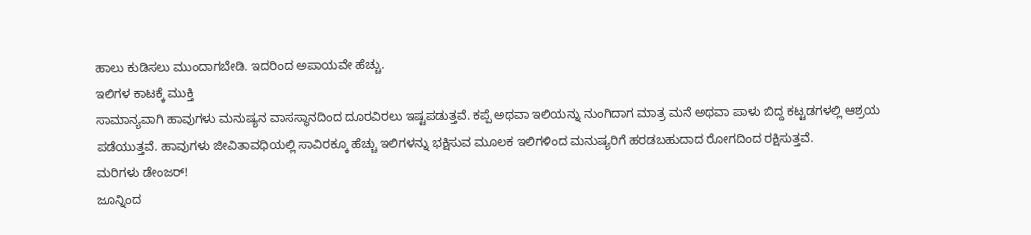ಹಾಲು ಕುಡಿಸಲು ಮುಂದಾಗಬೇಡಿ. ಇದರಿಂದ ಅಪಾಯವೇ ಹೆಚ್ಚು.
ಇಲಿಗಳ ಕಾಟಕ್ಕೆ ಮುಕ್ತಿ
ಸಾಮಾನ್ಯವಾಗಿ ಹಾವುಗಳು ಮನುಷ್ಯನ ವಾಸಸ್ಥಾನದಿಂದ ದೂರವಿರಲು ಇಷ್ಟಪಡುತ್ತವೆ. ಕಪ್ಪೆ ಅಥವಾ ಇಲಿಯನ್ನು ನುಂಗಿದಾಗ ಮಾತ್ರ ಮನೆ ಅಥವಾ ಪಾಳು ಬಿದ್ದ ಕಟ್ಟಡಗಳಲ್ಲಿ ಆಶ್ರಯ ಪಡೆಯುತ್ತವೆ. ಹಾವುಗಳು ಜೀವಿತಾವಧಿಯಲ್ಲಿ ಸಾವಿರಕ್ಕೂ ಹೆಚ್ಚು ಇಲಿಗಳನ್ನು ಭಕ್ಷಿಸುವ ಮೂಲಕ ಇಲಿಗಳಿಂದ ಮನುಷ್ಯರಿಗೆ ಹರಡಬಹುದಾದ ರೋಗದಿಂದ ರಕ್ಷಿಸುತ್ತವೆ.
ಮರಿಗಳು ಡೇಂಜರ್!
ಜೂನ್ನಿಂದ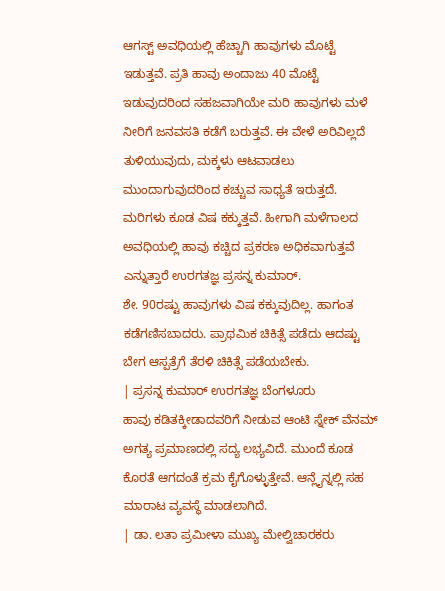ಆಗಸ್ಟ್ ಅವಧಿಯಲ್ಲಿ ಹೆಚ್ಚಾಗಿ ಹಾವುಗಳು ಮೊಟ್ಟೆ ಇಡುತ್ತವೆ. ಪ್ರತಿ ಹಾವು ಅಂದಾಜು 40 ಮೊಟ್ಟೆ ಇಡುವುದರಿಂದ ಸಹಜವಾಗಿಯೇ ಮರಿ ಹಾವುಗಳು ಮಳೆ ನೀರಿಗೆ ಜನವಸತಿ ಕಡೆಗೆ ಬರುತ್ತವೆ. ಈ ವೇಳೆ ಅರಿವಿಲ್ಲದೆ ತುಳಿಯುವುದು, ಮಕ್ಕಳು ಆಟವಾಡಲು ಮುಂದಾಗುವುದರಿಂದ ಕಚ್ಚುವ ಸಾಧ್ಯತೆ ಇರುತ್ತದೆ. ಮರಿಗಳು ಕೂಡ ವಿಷ ಕಕ್ಕುತ್ತವೆ. ಹೀಗಾಗಿ ಮಳೆಗಾಲದ ಅವಧಿಯಲ್ಲಿ ಹಾವು ಕಚ್ಚಿದ ಪ್ರಕರಣ ಅಧಿಕವಾಗುತ್ತವೆ ಎನ್ನುತ್ತಾರೆ ಉರಗತಜ್ಞ ಪ್ರಸನ್ನ ಕುಮಾರ್.
ಶೇ. 90ರಷ್ಟು ಹಾವುಗಳು ವಿಷ ಕಕ್ಕುವುದಿಲ್ಲ. ಹಾಗಂತ ಕಡೆಗಣಿಸಬಾದರು. ಪ್ರಾಥಮಿಕ ಚಿಕಿತ್ಸೆ ಪಡೆದು ಆದಷ್ಟು ಬೇಗ ಆಸ್ಪತ್ರೆಗೆ ತೆರಳಿ ಚಿಕಿತ್ಸೆ ಪಡೆಯಬೇಕು.
| ಪ್ರಸನ್ನ ಕುಮಾರ್ ಉರಗತಜ್ಞ ಬೆಂಗಳೂರು
ಹಾವು ಕಡಿತಕ್ಕೀಡಾದವರಿಗೆ ನೀಡುವ ಆಂಟಿ ಸ್ನೇಕ್ ವೆನಮ್ ಅಗತ್ಯ ಪ್ರಮಾಣದಲ್ಲಿ ಸದ್ಯ ಲಭ್ಯವಿದೆ. ಮುಂದೆ ಕೂಡ ಕೊರತೆ ಆಗದಂತೆ ಕ್ರಮ ಕೈಗೊಳ್ಳುತ್ತೇವೆ. ಆನ್ಲೈನ್ನಲ್ಲಿ ಸಹ ಮಾರಾಟ ವ್ಯವಸ್ಥೆ ಮಾಡಲಾಗಿದೆ.
| ಡಾ. ಲತಾ ಪ್ರಮೀಳಾ ಮುಖ್ಯ ಮೇಲ್ವಿಚಾರಕರು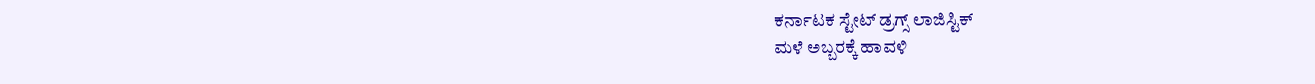ಕರ್ನಾಟಕ ಸ್ಟೇಟ್ ಡ್ರಗ್ಸ್ ಲಾಜಿಸ್ಟಿಕ್
ಮಳೆ ಅಬ್ಬರಕ್ಕೆ ಹಾವಳಿ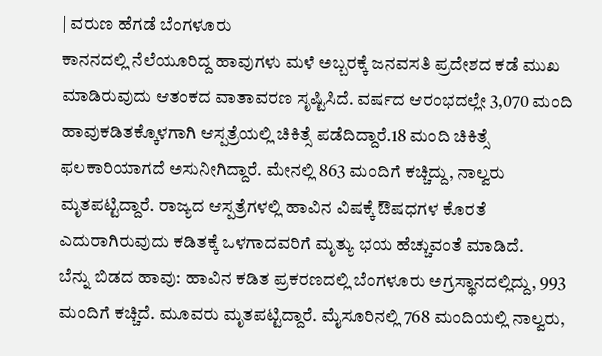| ವರುಣ ಹೆಗಡೆ ಬೆಂಗಳೂರು
ಕಾನನದಲ್ಲಿ ನೆಲೆಯೂರಿದ್ದ ಹಾವುಗಳು ಮಳೆ ಅಬ್ಬರಕ್ಕೆ ಜನವಸತಿ ಪ್ರದೇಶದ ಕಡೆ ಮುಖ ಮಾಡಿರುವುದು ಆತಂಕದ ವಾತಾವರಣ ಸೃಷ್ಟಿಸಿದೆ. ವರ್ಷದ ಆರಂಭದಲ್ಲೇ 3,070 ಮಂದಿ ಹಾವುಕಡಿತಕ್ಕೊಳಗಾಗಿ ಆಸ್ಪತ್ರೆಯಲ್ಲಿ ಚಿಕಿತ್ಸೆ ಪಡೆದಿದ್ದಾರೆ.18 ಮಂದಿ ಚಿಕಿತ್ಸೆ ಫಲಕಾರಿಯಾಗದೆ ಅಸುನೀಗಿದ್ದಾರೆ. ಮೇನಲ್ಲಿ 863 ಮಂದಿಗೆ ಕಚ್ಚಿದ್ದು, ನಾಲ್ವರು ಮೃತಪಟ್ಟಿದ್ದಾರೆ. ರಾಜ್ಯದ ಆಸ್ಪತ್ರೆಗಳಲ್ಲಿ ಹಾವಿನ ವಿಷಕ್ಕೆ ಔಷಧಗಳ ಕೊರತೆ ಎದುರಾಗಿರುವುದು ಕಡಿತಕ್ಕೆ ಒಳಗಾದವರಿಗೆ ಮೃತ್ಯು ಭಯ ಹೆಚ್ಚುವಂತೆ ಮಾಡಿದೆ.
ಬೆನ್ನು ಬಿಡದ ಹಾವು: ಹಾವಿನ ಕಡಿತ ಪ್ರಕರಣದಲ್ಲಿ ಬೆಂಗಳೂರು ಅಗ್ರಸ್ಥಾನದಲ್ಲಿದ್ದು, 993 ಮಂದಿಗೆ ಕಚ್ಚಿದೆ. ಮೂವರು ಮೃತಪಟ್ಟಿದ್ದಾರೆ. ಮೈಸೂರಿನಲ್ಲಿ 768 ಮಂದಿಯಲ್ಲಿ ನಾಲ್ವರು,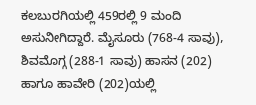ಕಲಬುರಗಿಯಲ್ಲಿ 459ರಲ್ಲಿ 9 ಮಂದಿ ಅಸುನೀಗಿದ್ದಾರೆ. ಮೈಸೂರು (768-4 ಸಾವು), ಶಿವಮೊಗ್ಗ (288-1 ಸಾವು) ಹಾಸನ (202) ಹಾಗೂ ಹಾವೇರಿ (202)ಯಲ್ಲಿ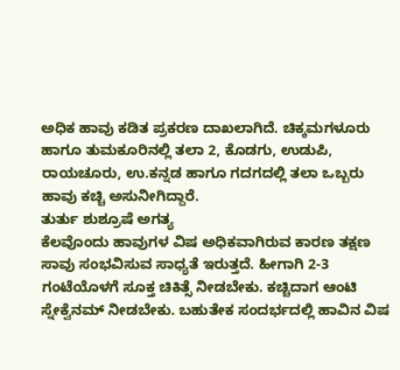ಅಧಿಕ ಹಾವು ಕಡಿತ ಪ್ರಕರಣ ದಾಖಲಾಗಿದೆ. ಚಿಕ್ಕಮಗಳೂರು ಹಾಗೂ ತುಮಕೂರಿನಲ್ಲಿ ತಲಾ 2, ಕೊಡಗು, ಉಡುಪಿ, ರಾಯಚೂರು, ಉ.ಕನ್ನಡ ಹಾಗೂ ಗದಗದಲ್ಲಿ ತಲಾ ಒಬ್ಬರು ಹಾವು ಕಚ್ಚಿ ಅಸುನೀಗಿದ್ದಾರೆ.
ತುರ್ತು ಶುಶ್ರೂಷೆ ಅಗತ್ಯ
ಕೆಲವೊಂದು ಹಾವುಗಳ ವಿಷ ಅಧಿಕವಾಗಿರುವ ಕಾರಣ ತಕ್ಷಣ ಸಾವು ಸಂಭವಿಸುವ ಸಾಧ್ಯತೆ ಇರುತ್ತದೆ. ಹೀಗಾಗಿ 2-3 ಗಂಟೆಯೊಳಗೆ ಸೂಕ್ತ ಚಿಕಿತ್ಸೆ ನೀಡಬೇಕು. ಕಚ್ಚಿದಾಗ ಆಂಟಿ ಸ್ನೇಕ್ವೆನಮ್ ನೀಡಬೇಕು. ಬಹುತೇಕ ಸಂದರ್ಭದಲ್ಲಿ ಹಾವಿನ ವಿಷ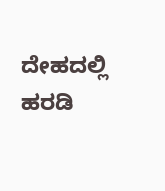ದೇಹದಲ್ಲಿ ಹರಡಿ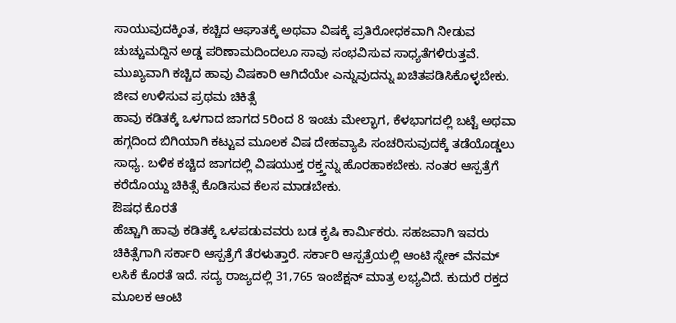ಸಾಯುವುದಕ್ಕಿಂತ, ಕಚ್ಚಿದ ಆಘಾತಕ್ಕೆ ಅಥವಾ ವಿಷಕ್ಕೆ ಪ್ರತಿರೋಧಕವಾಗಿ ನೀಡುವ ಚುಚ್ಚುಮದ್ದಿನ ಅಡ್ಡ ಪರಿಣಾಮದಿಂದಲೂ ಸಾವು ಸಂಭವಿಸುವ ಸಾಧ್ಯತೆಗಳಿರುತ್ತವೆ. ಮುಖ್ಯವಾಗಿ ಕಚ್ಚಿದ ಹಾವು ವಿಷಕಾರಿ ಆಗಿದೆಯೇ ಎನ್ನುವುದನ್ನು ಖಚಿತಪಡಿಸಿಕೊಳ್ಳಬೇಕು.
ಜೀವ ಉಳಿಸುವ ಪ್ರಥಮ ಚಿಕಿತ್ಸೆ
ಹಾವು ಕಡಿತಕ್ಕೆ ಒಳಗಾದ ಜಾಗದ 5ರಿಂದ 8 ಇಂಚು ಮೇಲ್ಭಾಗ, ಕೆಳಭಾಗದಲ್ಲಿ ಬಟ್ಟೆ ಅಥವಾ ಹಗ್ಗದಿಂದ ಬಿಗಿಯಾಗಿ ಕಟ್ಟುವ ಮೂಲಕ ವಿಷ ದೇಹವ್ಯಾಪಿ ಸಂಚರಿಸುವುದಕ್ಕೆ ತಡೆಯೊಡ್ಡಲು ಸಾಧ್ಯ. ಬಳಿಕ ಕಚ್ಚಿದ ಜಾಗದಲ್ಲಿ ವಿಷಯುಕ್ತ ರಕ್ತ್ತನ್ನು ಹೊರಹಾಕಬೇಕು. ನಂತರ ಆಸ್ಪತ್ರೆಗೆ ಕರೆದೊಯ್ದು ಚಿಕಿತ್ಸೆ ಕೊಡಿಸುವ ಕೆಲಸ ಮಾಡಬೇಕು.
ಔಷಧ ಕೊರತೆ
ಹೆಚ್ಚಾಗಿ ಹಾವು ಕಡಿತಕ್ಕೆ ಒಳಪಡುವವರು ಬಡ ಕೃಷಿ ಕಾರ್ವಿುಕರು. ಸಹಜವಾಗಿ ಇವರು ಚಿಕಿತ್ಸೆಗಾಗಿ ಸರ್ಕಾರಿ ಆಸ್ಪತ್ರೆಗೆ ತೆರಳುತ್ತಾರೆ. ಸರ್ಕಾರಿ ಆಸ್ಪತ್ರೆಯಲ್ಲಿ ಆಂಟಿ ಸ್ನೇಕ್ ವೆನಮ್ ಲಸಿಕೆ ಕೊರತೆ ಇದೆ. ಸದ್ಯ ರಾಜ್ಯದಲ್ಲಿ 31,765 ಇಂಜೆಕ್ಷನ್ ಮಾತ್ರ ಲಭ್ಯವಿದೆ. ಕುದುರೆ ರಕ್ತದ ಮೂಲಕ ಆಂಟಿ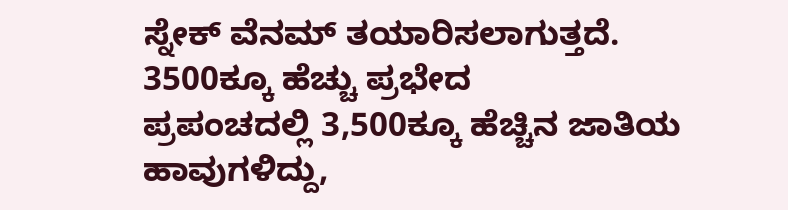ಸ್ನೇಕ್ ವೆನಮ್ ತಯಾರಿಸಲಾಗುತ್ತದೆ.
3500ಕ್ಕೂ ಹೆಚ್ಚು ಪ್ರಭೇದ
ಪ್ರಪಂಚದಲ್ಲಿ 3,500ಕ್ಕೂ ಹೆಚ್ಚಿನ ಜಾತಿಯ ಹಾವುಗಳಿದ್ದು,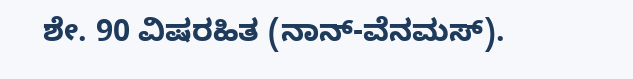ಶೇ. 90 ವಿಷರಹಿತ (ನಾನ್-ವೆನಮಸ್).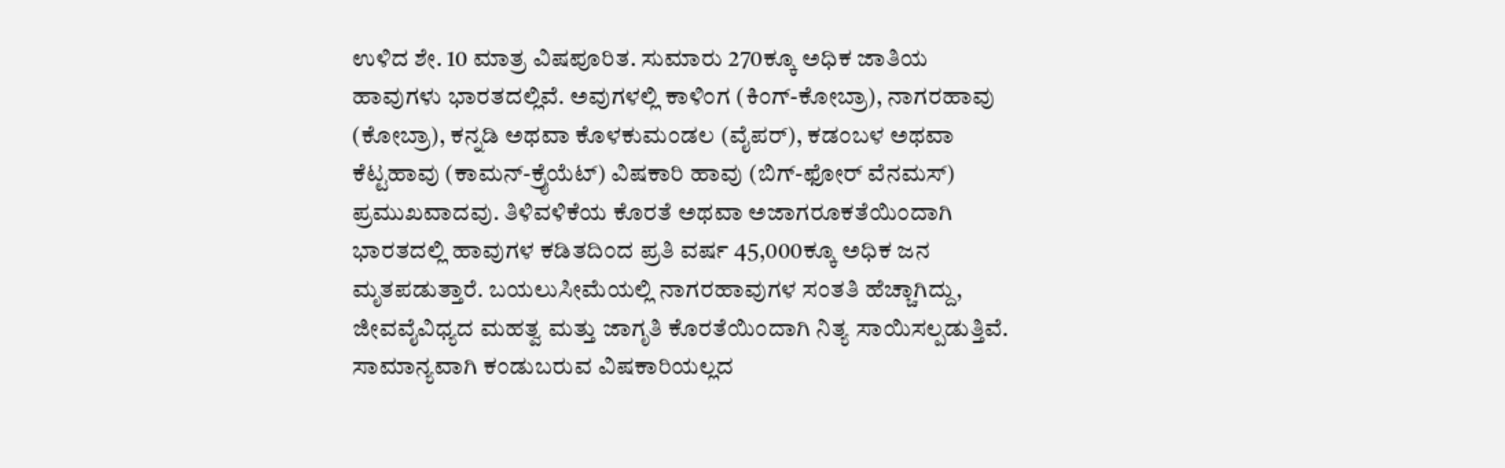ಉಳಿದ ಶೇ. 10 ಮಾತ್ರ ವಿಷಪೂರಿತ. ಸುಮಾರು 270ಕ್ಕೂ ಅಧಿಕ ಜಾತಿಯ ಹಾವುಗಳು ಭಾರತದಲ್ಲಿವೆ. ಅವುಗಳಲ್ಲಿ ಕಾಳಿಂಗ (ಕಿಂಗ್-ಕೋಬ್ರಾ), ನಾಗರಹಾವು (ಕೋಬ್ರಾ), ಕನ್ನಡಿ ಅಥವಾ ಕೊಳಕುಮಂಡಲ (ವೈಪರ್), ಕಡಂಬಳ ಅಥವಾ ಕೆಟ್ಟಹಾವು (ಕಾಮನ್-ಕ್ರೈಯೆಟ್) ವಿಷಕಾರಿ ಹಾವು (ಬಿಗ್-ಫೋರ್ ವೆನಮಸ್) ಪ್ರಮುಖವಾದವು. ತಿಳಿವಳಿಕೆಯ ಕೊರತೆ ಅಥವಾ ಅಜಾಗರೂಕತೆಯಿಂದಾಗಿ ಭಾರತದಲ್ಲಿ ಹಾವುಗಳ ಕಡಿತದಿಂದ ಪ್ರತಿ ವರ್ಷ 45,000ಕ್ಕೂ ಅಧಿಕ ಜನ ಮೃತಪಡುತ್ತಾರೆ. ಬಯಲುಸೀಮೆಯಲ್ಲಿ ನಾಗರಹಾವುಗಳ ಸಂತತಿ ಹೆಚ್ಚಾಗಿದ್ದು, ಜೀವವೈವಿಧ್ಯದ ಮಹತ್ವ ಮತ್ತು ಜಾಗೃತಿ ಕೊರತೆಯಿಂದಾಗಿ ನಿತ್ಯ ಸಾಯಿಸಲ್ಪಡುತ್ತಿವೆ. ಸಾಮಾನ್ಯವಾಗಿ ಕಂಡುಬರುವ ವಿಷಕಾರಿಯಲ್ಲದ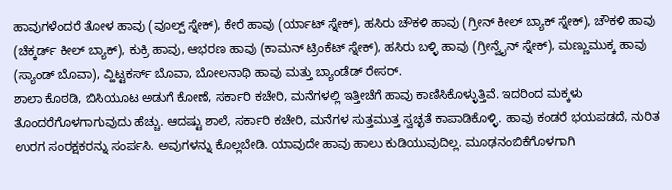ಹಾವುಗಳೆಂದರೆ ತೋಳ ಹಾವು (ವೂಲ್ಪ್ ಸ್ನೇಕ್), ಕೇರೆ ಹಾವು (ರ್ಯಾಟ್ ಸ್ನೇಕ್), ಹಸಿರು ಚೌಕಳಿ ಹಾವು (ಗ್ರೀನ್ ಕೀಲ್ ಬ್ಯಾಕ್ ಸ್ನೇಕ್), ಚೌಕಳಿ ಹಾವು (ಚೆಕ್ಕರ್ಡ್ ಕೀಲ್ ಬ್ಯಾಕ್), ಕುಕ್ರಿ ಹಾವು, ಆಭರಣ ಹಾವು (ಕಾಮನ್ ಟ್ರಿಂಕೆಟ್ ಸ್ನೇಕ್), ಹಸಿರು ಬಳ್ಳಿ ಹಾವು (ಗ್ರೀನ್ವೈನ್ ಸ್ನೇಕ್), ಮಣ್ಣುಮುಕ್ಕ ಹಾವು (ಸ್ಯಾಂಡ್ ಬೊವಾ), ವ್ಹಿಟ್ಟಕರ್ಸ್ ಬೊವಾ, ಬೋಲನಾಥಿ ಹಾವು ಮತ್ತು ಬ್ಯಾಂಡೆಡ್ ರೇಸರ್.
ಶಾಲಾ ಕೊಠಡಿ, ಬಿಸಿಯೂಟ ಅಡುಗೆ ಕೋಣೆ, ಸರ್ಕಾರಿ ಕಚೇರಿ, ಮನೆಗಳಲ್ಲಿ ಇತ್ತೀಚೆಗೆ ಹಾವು ಕಾಣಿಸಿಕೊಳ್ಳುತ್ತಿವೆ. ಇದರಿಂದ ಮಕ್ಕಳು ತೊಂದರೆಗೊಳಗಾಗುವುದು ಹೆಚ್ಚು. ಆದಷ್ಟು ಶಾಲೆ, ಸರ್ಕಾರಿ ಕಚೇರಿ, ಮನೆಗಳ ಸುತ್ತಮುತ್ತ ಸ್ವಚ್ಛತೆ ಕಾಪಾಡಿಕೊಳ್ಳಿ. ಹಾವು ಕಂಡರೆ ಭಯಪಡದೆ, ನುರಿತ ಉರಗ ಸಂರಕ್ಷಕರನ್ನು ಸಂರ್ಪಸಿ. ಅವುಗಳನ್ನು ಕೊಲ್ಲಬೇಡಿ. ಯಾವುದೇ ಹಾವು ಹಾಲು ಕುಡಿಯುವುದಿಲ್ಲ. ಮೂಢನಂಬಿಕೆಗೊಳಗಾಗಿ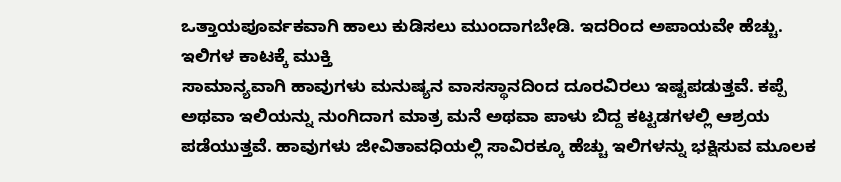ಒತ್ತಾಯಪೂರ್ವಕವಾಗಿ ಹಾಲು ಕುಡಿಸಲು ಮುಂದಾಗಬೇಡಿ. ಇದರಿಂದ ಅಪಾಯವೇ ಹೆಚ್ಚು.
ಇಲಿಗಳ ಕಾಟಕ್ಕೆ ಮುಕ್ತಿ
ಸಾಮಾನ್ಯವಾಗಿ ಹಾವುಗಳು ಮನುಷ್ಯನ ವಾಸಸ್ಥಾನದಿಂದ ದೂರವಿರಲು ಇಷ್ಟಪಡುತ್ತವೆ. ಕಪ್ಪೆ ಅಥವಾ ಇಲಿಯನ್ನು ನುಂಗಿದಾಗ ಮಾತ್ರ ಮನೆ ಅಥವಾ ಪಾಳು ಬಿದ್ದ ಕಟ್ಟಡಗಳಲ್ಲಿ ಆಶ್ರಯ ಪಡೆಯುತ್ತವೆ. ಹಾವುಗಳು ಜೀವಿತಾವಧಿಯಲ್ಲಿ ಸಾವಿರಕ್ಕೂ ಹೆಚ್ಚು ಇಲಿಗಳನ್ನು ಭಕ್ಷಿಸುವ ಮೂಲಕ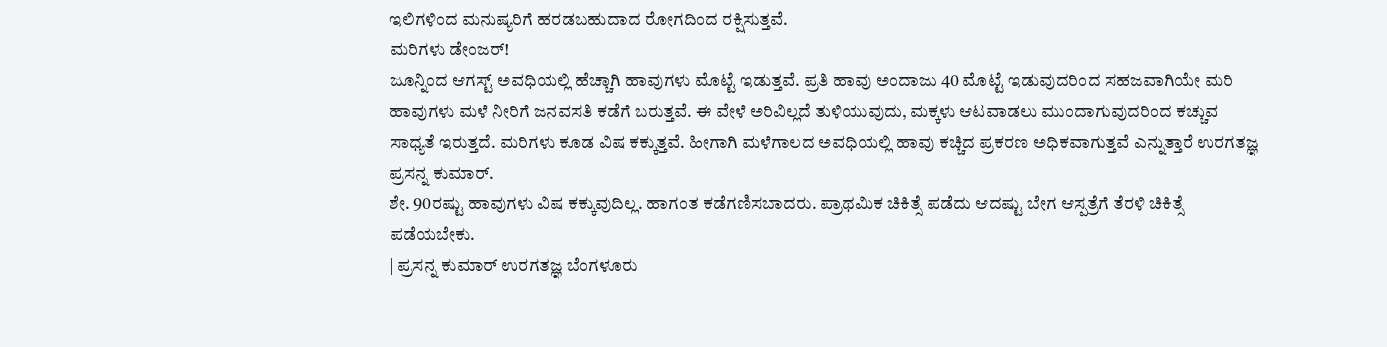ಇಲಿಗಳಿಂದ ಮನುಷ್ಯರಿಗೆ ಹರಡಬಹುದಾದ ರೋಗದಿಂದ ರಕ್ಷಿಸುತ್ತವೆ.
ಮರಿಗಳು ಡೇಂಜರ್!
ಜೂನ್ನಿಂದ ಆಗಸ್ಟ್ ಅವಧಿಯಲ್ಲಿ ಹೆಚ್ಚಾಗಿ ಹಾವುಗಳು ಮೊಟ್ಟೆ ಇಡುತ್ತವೆ. ಪ್ರತಿ ಹಾವು ಅಂದಾಜು 40 ಮೊಟ್ಟೆ ಇಡುವುದರಿಂದ ಸಹಜವಾಗಿಯೇ ಮರಿ ಹಾವುಗಳು ಮಳೆ ನೀರಿಗೆ ಜನವಸತಿ ಕಡೆಗೆ ಬರುತ್ತವೆ. ಈ ವೇಳೆ ಅರಿವಿಲ್ಲದೆ ತುಳಿಯುವುದು, ಮಕ್ಕಳು ಆಟವಾಡಲು ಮುಂದಾಗುವುದರಿಂದ ಕಚ್ಚುವ ಸಾಧ್ಯತೆ ಇರುತ್ತದೆ. ಮರಿಗಳು ಕೂಡ ವಿಷ ಕಕ್ಕುತ್ತವೆ. ಹೀಗಾಗಿ ಮಳೆಗಾಲದ ಅವಧಿಯಲ್ಲಿ ಹಾವು ಕಚ್ಚಿದ ಪ್ರಕರಣ ಅಧಿಕವಾಗುತ್ತವೆ ಎನ್ನುತ್ತಾರೆ ಉರಗತಜ್ಞ ಪ್ರಸನ್ನ ಕುಮಾರ್.
ಶೇ. 90ರಷ್ಟು ಹಾವುಗಳು ವಿಷ ಕಕ್ಕುವುದಿಲ್ಲ. ಹಾಗಂತ ಕಡೆಗಣಿಸಬಾದರು. ಪ್ರಾಥಮಿಕ ಚಿಕಿತ್ಸೆ ಪಡೆದು ಆದಷ್ಟು ಬೇಗ ಆಸ್ಪತ್ರೆಗೆ ತೆರಳಿ ಚಿಕಿತ್ಸೆ ಪಡೆಯಬೇಕು.
| ಪ್ರಸನ್ನ ಕುಮಾರ್ ಉರಗತಜ್ಞ ಬೆಂಗಳೂರು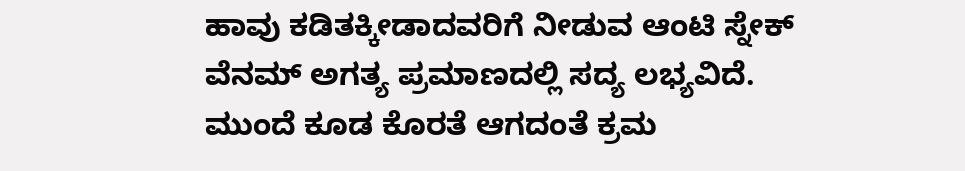ಹಾವು ಕಡಿತಕ್ಕೀಡಾದವರಿಗೆ ನೀಡುವ ಆಂಟಿ ಸ್ನೇಕ್ ವೆನಮ್ ಅಗತ್ಯ ಪ್ರಮಾಣದಲ್ಲಿ ಸದ್ಯ ಲಭ್ಯವಿದೆ. ಮುಂದೆ ಕೂಡ ಕೊರತೆ ಆಗದಂತೆ ಕ್ರಮ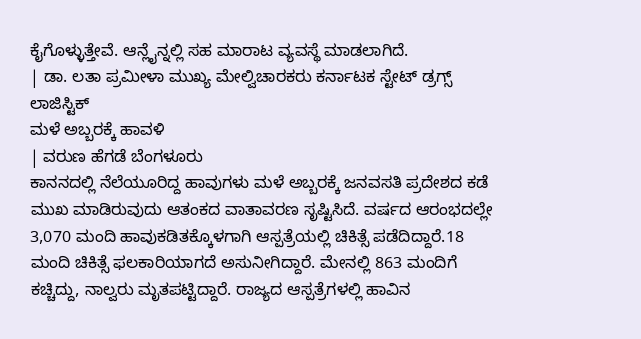ಕೈಗೊಳ್ಳುತ್ತೇವೆ. ಆನ್ಲೈನ್ನಲ್ಲಿ ಸಹ ಮಾರಾಟ ವ್ಯವಸ್ಥೆ ಮಾಡಲಾಗಿದೆ.
| ಡಾ. ಲತಾ ಪ್ರಮೀಳಾ ಮುಖ್ಯ ಮೇಲ್ವಿಚಾರಕರು ಕರ್ನಾಟಕ ಸ್ಟೇಟ್ ಡ್ರಗ್ಸ್ ಲಾಜಿಸ್ಟಿಕ್
ಮಳೆ ಅಬ್ಬರಕ್ಕೆ ಹಾವಳಿ
| ವರುಣ ಹೆಗಡೆ ಬೆಂಗಳೂರು
ಕಾನನದಲ್ಲಿ ನೆಲೆಯೂರಿದ್ದ ಹಾವುಗಳು ಮಳೆ ಅಬ್ಬರಕ್ಕೆ ಜನವಸತಿ ಪ್ರದೇಶದ ಕಡೆ ಮುಖ ಮಾಡಿರುವುದು ಆತಂಕದ ವಾತಾವರಣ ಸೃಷ್ಟಿಸಿದೆ. ವರ್ಷದ ಆರಂಭದಲ್ಲೇ 3,070 ಮಂದಿ ಹಾವುಕಡಿತಕ್ಕೊಳಗಾಗಿ ಆಸ್ಪತ್ರೆಯಲ್ಲಿ ಚಿಕಿತ್ಸೆ ಪಡೆದಿದ್ದಾರೆ.18 ಮಂದಿ ಚಿಕಿತ್ಸೆ ಫಲಕಾರಿಯಾಗದೆ ಅಸುನೀಗಿದ್ದಾರೆ. ಮೇನಲ್ಲಿ 863 ಮಂದಿಗೆ ಕಚ್ಚಿದ್ದು, ನಾಲ್ವರು ಮೃತಪಟ್ಟಿದ್ದಾರೆ. ರಾಜ್ಯದ ಆಸ್ಪತ್ರೆಗಳಲ್ಲಿ ಹಾವಿನ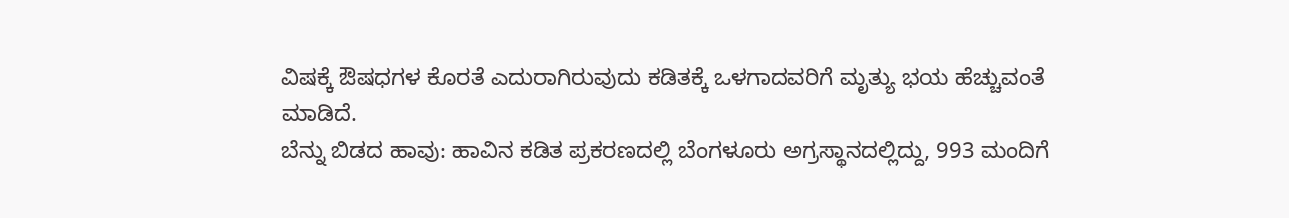ವಿಷಕ್ಕೆ ಔಷಧಗಳ ಕೊರತೆ ಎದುರಾಗಿರುವುದು ಕಡಿತಕ್ಕೆ ಒಳಗಾದವರಿಗೆ ಮೃತ್ಯು ಭಯ ಹೆಚ್ಚುವಂತೆ ಮಾಡಿದೆ.
ಬೆನ್ನು ಬಿಡದ ಹಾವು: ಹಾವಿನ ಕಡಿತ ಪ್ರಕರಣದಲ್ಲಿ ಬೆಂಗಳೂರು ಅಗ್ರಸ್ಥಾನದಲ್ಲಿದ್ದು, 993 ಮಂದಿಗೆ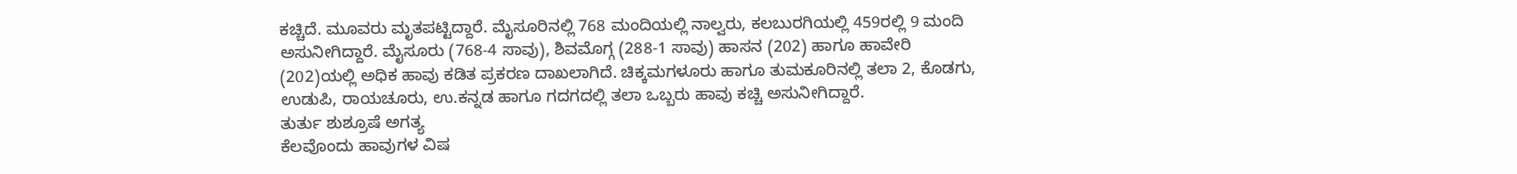ಕಚ್ಚಿದೆ. ಮೂವರು ಮೃತಪಟ್ಟಿದ್ದಾರೆ. ಮೈಸೂರಿನಲ್ಲಿ 768 ಮಂದಿಯಲ್ಲಿ ನಾಲ್ವರು, ಕಲಬುರಗಿಯಲ್ಲಿ 459ರಲ್ಲಿ 9 ಮಂದಿ ಅಸುನೀಗಿದ್ದಾರೆ. ಮೈಸೂರು (768-4 ಸಾವು), ಶಿವಮೊಗ್ಗ (288-1 ಸಾವು) ಹಾಸನ (202) ಹಾಗೂ ಹಾವೇರಿ (202)ಯಲ್ಲಿ ಅಧಿಕ ಹಾವು ಕಡಿತ ಪ್ರಕರಣ ದಾಖಲಾಗಿದೆ. ಚಿಕ್ಕಮಗಳೂರು ಹಾಗೂ ತುಮಕೂರಿನಲ್ಲಿ ತಲಾ 2, ಕೊಡಗು, ಉಡುಪಿ, ರಾಯಚೂರು, ಉ.ಕನ್ನಡ ಹಾಗೂ ಗದಗದಲ್ಲಿ ತಲಾ ಒಬ್ಬರು ಹಾವು ಕಚ್ಚಿ ಅಸುನೀಗಿದ್ದಾರೆ.
ತುರ್ತು ಶುಶ್ರೂಷೆ ಅಗತ್ಯ
ಕೆಲವೊಂದು ಹಾವುಗಳ ವಿಷ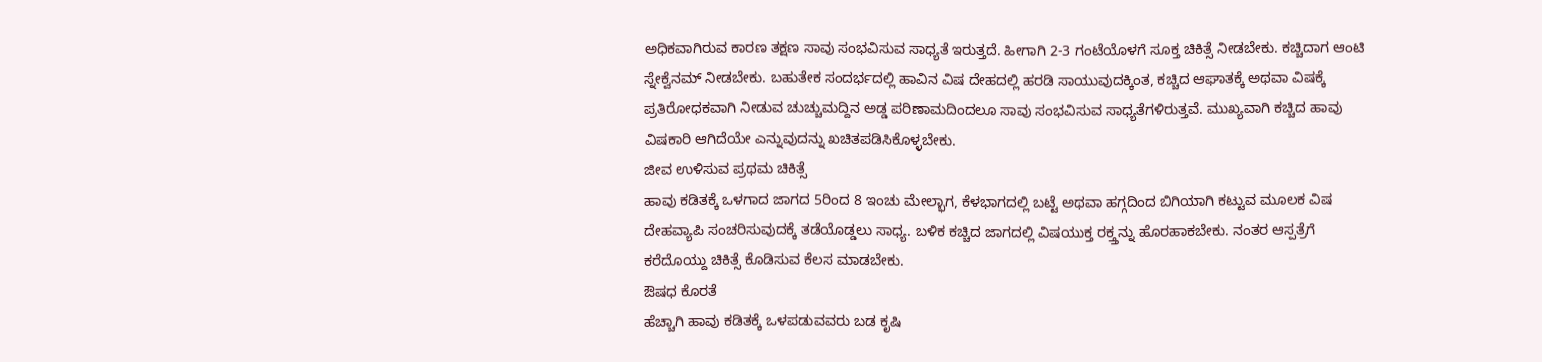ಅಧಿಕವಾಗಿರುವ ಕಾರಣ ತಕ್ಷಣ ಸಾವು ಸಂಭವಿಸುವ ಸಾಧ್ಯತೆ ಇರುತ್ತದೆ. ಹೀಗಾಗಿ 2-3 ಗಂಟೆಯೊಳಗೆ ಸೂಕ್ತ ಚಿಕಿತ್ಸೆ ನೀಡಬೇಕು. ಕಚ್ಚಿದಾಗ ಆಂಟಿ ಸ್ನೇಕ್ವೆನಮ್ ನೀಡಬೇಕು. ಬಹುತೇಕ ಸಂದರ್ಭದಲ್ಲಿ ಹಾವಿನ ವಿಷ ದೇಹದಲ್ಲಿ ಹರಡಿ ಸಾಯುವುದಕ್ಕಿಂತ, ಕಚ್ಚಿದ ಆಘಾತಕ್ಕೆ ಅಥವಾ ವಿಷಕ್ಕೆ ಪ್ರತಿರೋಧಕವಾಗಿ ನೀಡುವ ಚುಚ್ಚುಮದ್ದಿನ ಅಡ್ಡ ಪರಿಣಾಮದಿಂದಲೂ ಸಾವು ಸಂಭವಿಸುವ ಸಾಧ್ಯತೆಗಳಿರುತ್ತವೆ. ಮುಖ್ಯವಾಗಿ ಕಚ್ಚಿದ ಹಾವು ವಿಷಕಾರಿ ಆಗಿದೆಯೇ ಎನ್ನುವುದನ್ನು ಖಚಿತಪಡಿಸಿಕೊಳ್ಳಬೇಕು.
ಜೀವ ಉಳಿಸುವ ಪ್ರಥಮ ಚಿಕಿತ್ಸೆ
ಹಾವು ಕಡಿತಕ್ಕೆ ಒಳಗಾದ ಜಾಗದ 5ರಿಂದ 8 ಇಂಚು ಮೇಲ್ಭಾಗ, ಕೆಳಭಾಗದಲ್ಲಿ ಬಟ್ಟೆ ಅಥವಾ ಹಗ್ಗದಿಂದ ಬಿಗಿಯಾಗಿ ಕಟ್ಟುವ ಮೂಲಕ ವಿಷ ದೇಹವ್ಯಾಪಿ ಸಂಚರಿಸುವುದಕ್ಕೆ ತಡೆಯೊಡ್ಡಲು ಸಾಧ್ಯ. ಬಳಿಕ ಕಚ್ಚಿದ ಜಾಗದಲ್ಲಿ ವಿಷಯುಕ್ತ ರಕ್ತ್ತನ್ನು ಹೊರಹಾಕಬೇಕು. ನಂತರ ಆಸ್ಪತ್ರೆಗೆ ಕರೆದೊಯ್ದು ಚಿಕಿತ್ಸೆ ಕೊಡಿಸುವ ಕೆಲಸ ಮಾಡಬೇಕು.
ಔಷಧ ಕೊರತೆ
ಹೆಚ್ಚಾಗಿ ಹಾವು ಕಡಿತಕ್ಕೆ ಒಳಪಡುವವರು ಬಡ ಕೃಷಿ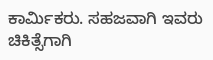ಕಾರ್ವಿುಕರು. ಸಹಜವಾಗಿ ಇವರು ಚಿಕಿತ್ಸೆಗಾಗಿ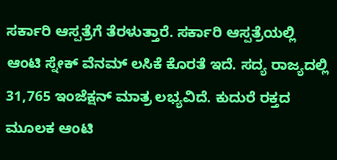ಸರ್ಕಾರಿ ಆಸ್ಪತ್ರೆಗೆ ತೆರಳುತ್ತಾರೆ. ಸರ್ಕಾರಿ ಆಸ್ಪತ್ರೆಯಲ್ಲಿ ಆಂಟಿ ಸ್ನೇಕ್ ವೆನಮ್ ಲಸಿಕೆ ಕೊರತೆ ಇದೆ. ಸದ್ಯ ರಾಜ್ಯದಲ್ಲಿ 31,765 ಇಂಜೆಕ್ಷನ್ ಮಾತ್ರ ಲಭ್ಯವಿದೆ. ಕುದುರೆ ರಕ್ತದ ಮೂಲಕ ಆಂಟಿ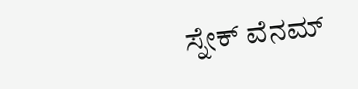ಸ್ನೇಕ್ ವೆನಮ್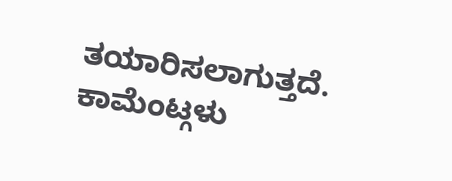ತಯಾರಿಸಲಾಗುತ್ತದೆ.
ಕಾಮೆಂಟ್ಗಳು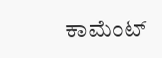ಕಾಮೆಂಟ್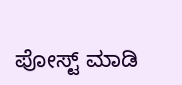ಪೋಸ್ಟ್ ಮಾಡಿ